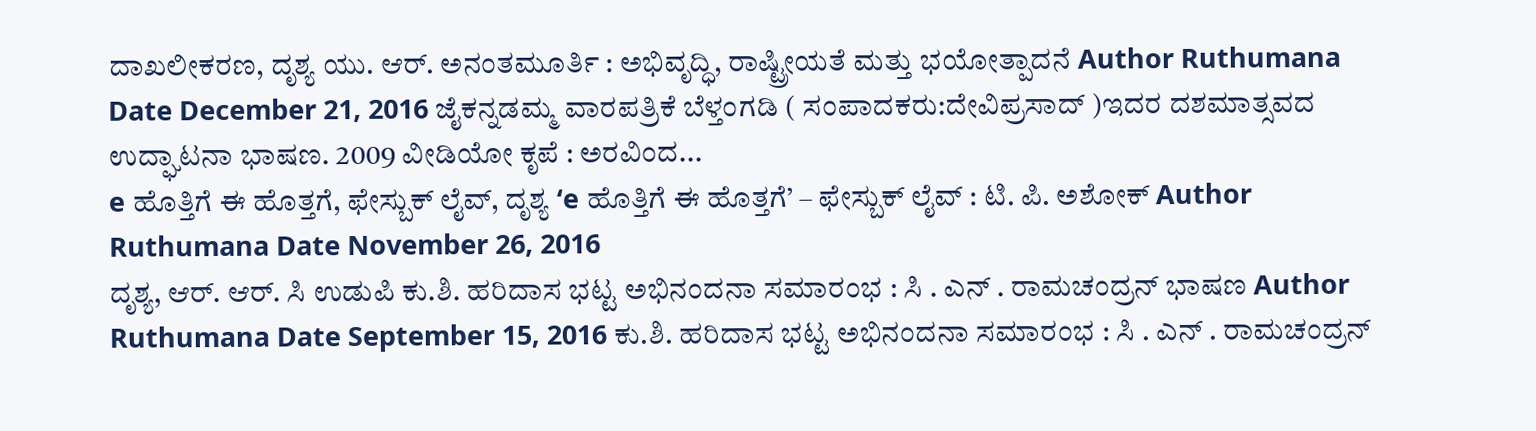ದಾಖಲೀಕರಣ, ದೃಶ್ಯ ಯು. ಆರ್. ಅನಂತಮೂರ್ತಿ : ಅಭಿವೃದ್ಧಿ, ರಾಷ್ಟ್ರೀಯತೆ ಮತ್ತು ಭಯೋತ್ಪಾದನೆ Author Ruthumana Date December 21, 2016 ಜೈಕನ್ನಡಮ್ಮ ವಾರಪತ್ರಿಕೆ ಬೆಳ್ತಂಗಡಿ ( ಸಂಪಾದಕರು:ದೇವಿಪ್ರಸಾದ್ )ಇದರ ದಶಮಾತ್ಸವದ ಉದ್ಘಾಟನಾ ಭಾಷಣ. 2009 ವೀಡಿಯೋ ಕೃಪೆ : ಅರವಿಂದ...
e ಹೊತ್ತಿಗೆ ಈ ಹೊತ್ತಗೆ, ಫೇಸ್ಬುಕ್ ಲೈವ್, ದೃಶ್ಯ ‘e ಹೊತ್ತಿಗೆ ಈ ಹೊತ್ತಗೆ’ – ಫೇಸ್ಬುಕ್ ಲೈವ್ : ಟಿ. ಪಿ. ಅಶೋಕ್ Author Ruthumana Date November 26, 2016
ದೃಶ್ಯ, ಆರ್. ಆರ್. ಸಿ ಉಡುಪಿ ಕು.ಶಿ. ಹರಿದಾಸ ಭಟ್ಟ ಅಭಿನಂದನಾ ಸಮಾರಂಭ : ಸಿ . ಎನ್ . ರಾಮಚಂದ್ರನ್ ಭಾಷಣ Author Ruthumana Date September 15, 2016 ಕು.ಶಿ. ಹರಿದಾಸ ಭಟ್ಟ ಅಭಿನಂದನಾ ಸಮಾರಂಭ : ಸಿ . ಎನ್ . ರಾಮಚಂದ್ರನ್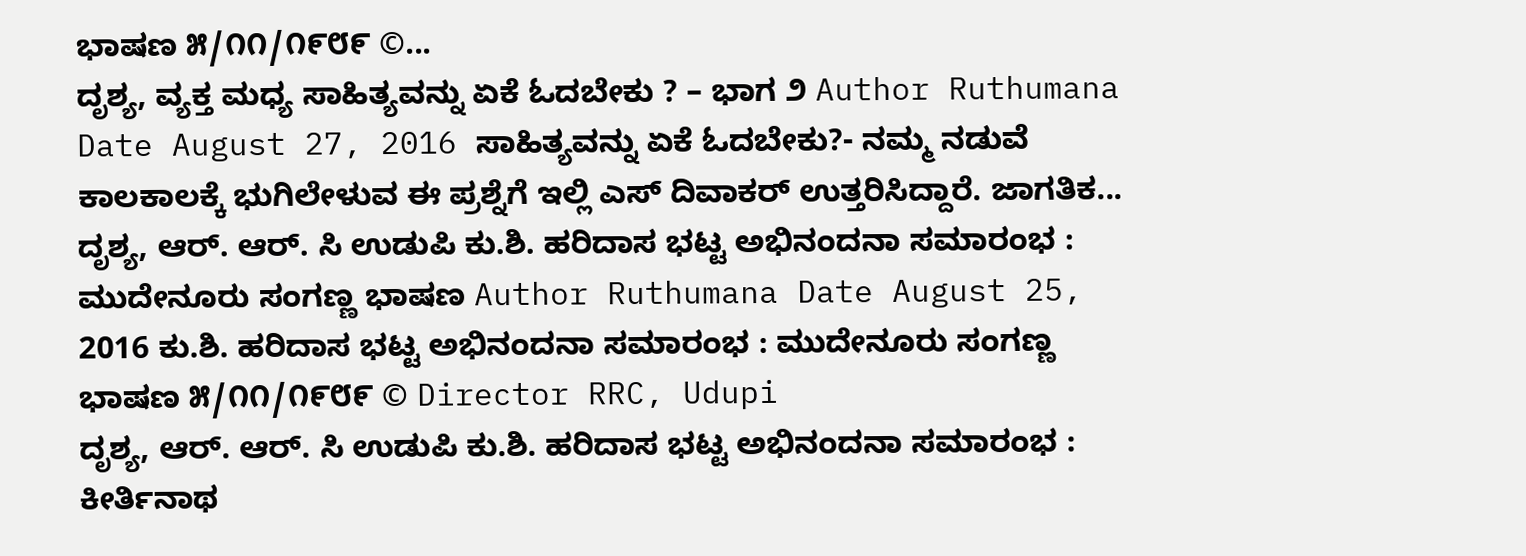ಭಾಷಣ ೫/೧೧/೧೯೮೯ ©...
ದೃಶ್ಯ, ವ್ಯಕ್ತ ಮಧ್ಯ ಸಾಹಿತ್ಯವನ್ನು ಏಕೆ ಓದಬೇಕು ? – ಭಾಗ ೨ Author Ruthumana Date August 27, 2016 ಸಾಹಿತ್ಯವನ್ನು ಏಕೆ ಓದಬೇಕು?- ನಮ್ಮ ನಡುವೆ ಕಾಲಕಾಲಕ್ಕೆ ಭುಗಿಲೇಳುವ ಈ ಪ್ರಶ್ನೆಗೆ ಇಲ್ಲಿ ಎಸ್ ದಿವಾಕರ್ ಉತ್ತರಿಸಿದ್ದಾರೆ. ಜಾಗತಿಕ...
ದೃಶ್ಯ, ಆರ್. ಆರ್. ಸಿ ಉಡುಪಿ ಕು.ಶಿ. ಹರಿದಾಸ ಭಟ್ಟ ಅಭಿನಂದನಾ ಸಮಾರಂಭ : ಮುದೇನೂರು ಸಂಗಣ್ಣ ಭಾಷಣ Author Ruthumana Date August 25, 2016 ಕು.ಶಿ. ಹರಿದಾಸ ಭಟ್ಟ ಅಭಿನಂದನಾ ಸಮಾರಂಭ : ಮುದೇನೂರು ಸಂಗಣ್ಣ ಭಾಷಣ ೫/೧೧/೧೯೮೯ © Director RRC, Udupi
ದೃಶ್ಯ, ಆರ್. ಆರ್. ಸಿ ಉಡುಪಿ ಕು.ಶಿ. ಹರಿದಾಸ ಭಟ್ಟ ಅಭಿನಂದನಾ ಸಮಾರಂಭ : ಕೀರ್ತಿನಾಥ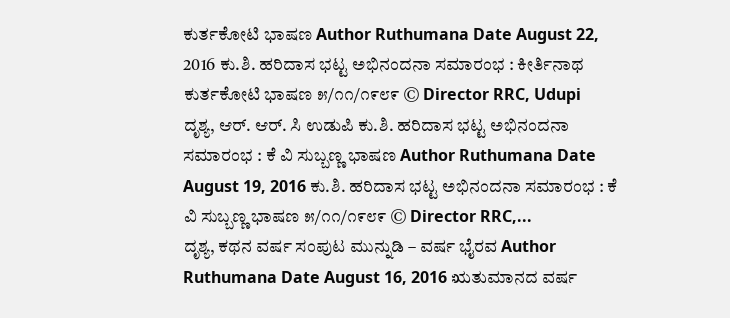ಕುರ್ತಕೋಟಿ ಭಾಷಣ Author Ruthumana Date August 22, 2016 ಕು.ಶಿ. ಹರಿದಾಸ ಭಟ್ಟ ಅಭಿನಂದನಾ ಸಮಾರಂಭ : ಕೀರ್ತಿನಾಥ ಕುರ್ತಕೋಟಿ ಭಾಷಣ ೫/೧೧/೧೯೮೯ © Director RRC, Udupi
ದೃಶ್ಯ, ಆರ್. ಆರ್. ಸಿ ಉಡುಪಿ ಕು.ಶಿ. ಹರಿದಾಸ ಭಟ್ಟ ಅಭಿನಂದನಾ ಸಮಾರಂಭ : ಕೆ ವಿ ಸುಬ್ಬಣ್ಣ ಭಾಷಣ Author Ruthumana Date August 19, 2016 ಕು.ಶಿ. ಹರಿದಾಸ ಭಟ್ಟ ಅಭಿನಂದನಾ ಸಮಾರಂಭ : ಕೆ ವಿ ಸುಬ್ಬಣ್ಣ ಭಾಷಣ ೫/೧೧/೧೯೮೯ © Director RRC,...
ದೃಶ್ಯ, ಕಥನ ವರ್ಷ ಸಂಪುಟ ಮುನ್ನುಡಿ – ವರ್ಷ ಭೈರವ Author Ruthumana Date August 16, 2016 ಋತುಮಾನದ ವರ್ಷ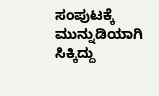ಸಂಪುಟಕ್ಕೆ ಮುನ್ನುಡಿಯಾಗಿ ಸಿಕ್ಕಿದ್ದು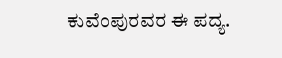ಕುವೆಂಪುರವರ ಈ ಪದ್ಯ.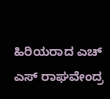ಹಿರಿಯರಾದ ಎಚ್ ಎಸ್ ರಾಘವೇಂದ್ರ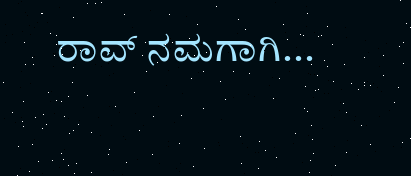ರಾವ್ ನಮಗಾಗಿ...